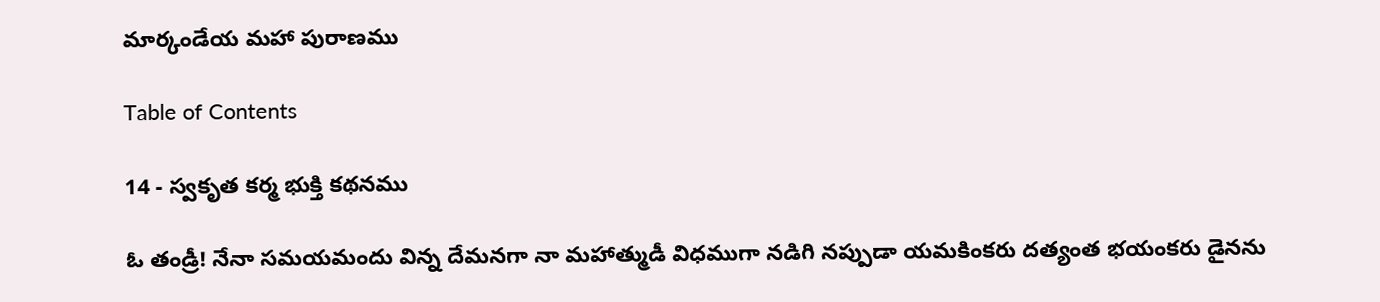మార్కండేయ మహా పురాణము

Table of Contents

14 - స్వకృత కర్మ భుక్తి కథనము

ఓ తండ్రీ! నేనా సమయమందు విన్న దేమనగా నా మహాత్ముడీ విధముగా నడిగి నప్పుడా యమకింకరు దత్యంత భయంకరు డైనను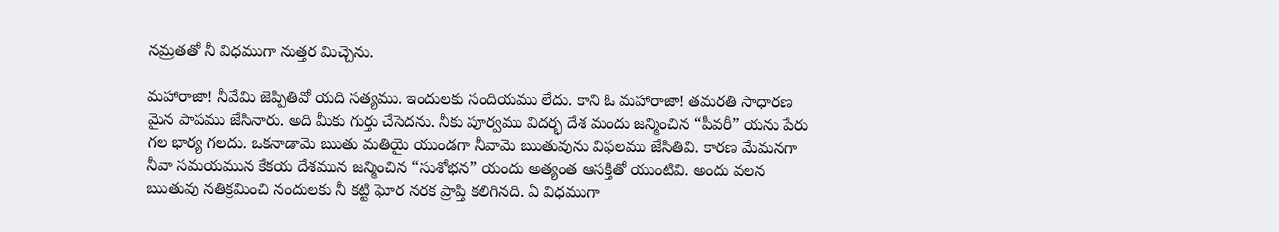నమ్రతతో నీ విధముగా నుత్తర మిచ్చెను.

మహారాజా! నీవేమి జెప్పితివో యది సత్యము. ఇందులకు సందియము లేదు. కాని ఓ మహారాజా! తమరతి సాధారణ మైన పాపము జేసినారు. అది మీకు గుర్తు చేసెదను. నీకు పూర్వము విదర్భ దేశ మందు జన్మించిన “పీవరీ” యను పేరు గల భార్య గలదు. ఒకనాడామె ఋతు మతియై యుండగా నీవామె ఋతువును విఫలము జేసితివి. కారణ మేమనగా నీవా సమయమున కేకయ దేశమున జన్మించిన “సుశోభన” యందు అత్యంత ఆసక్తితో యుంటివి. అందు వలన ఋతువు నతిక్రమించి నందులకు నీ కట్టి ఘోర నరక ప్రాప్తి కలిగినది. ఏ విధముగా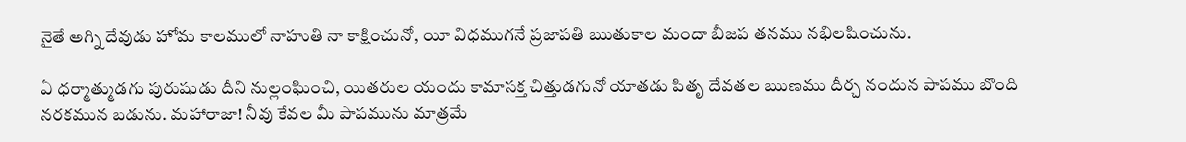నైతే అగ్ని దేవుడు హోమ కాలములో నాహుతి నా కాక్షించునో, యీ విధముగనే ప్రజాపతి ఋతుకాల మందా బీజప తనము నభిలషించును.

ఏ ధర్మాత్ముడగు పురుషుడు దీని నుల్లంఘించి, యితరుల యందు కామాసక్త చిత్తుడగునో యాతడు పితృ దేవతల ఋణము దీర్చ నందున పాపము బొంది నరకమున బడును. మహారాజా! నీవు కేవల మీ పాపమును మాత్రమే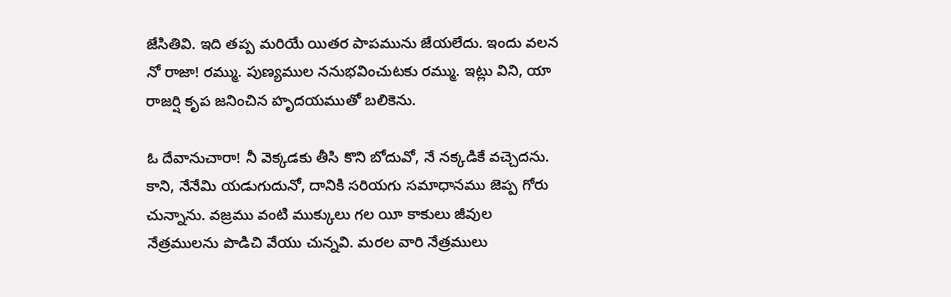జేసితివి. ఇది తప్ప మరియే యితర పాపమును జేయలేదు. ఇందు వలన నో రాజా! రమ్ము. పుణ్యముల ననుభవించుటకు రమ్ము. ఇట్లు విని, యా రాజర్షి కృప జనించిన హృదయముతో బలికెను.

ఓ దేవానుచారా! నీ వెక్కడకు తీసి కొని బోదువో, నే నక్కడికే వచ్చెదను. కాని, నేనేమి యడుగుదునో, దానికి సరియగు సమాధానము జెప్ప గోరు చున్నాను. వజ్రము వంటి ముక్కులు గల యీ కాకులు జీవుల నేత్రములను పొడిచి వేయు చున్నవి. మరల వారి నేత్రములు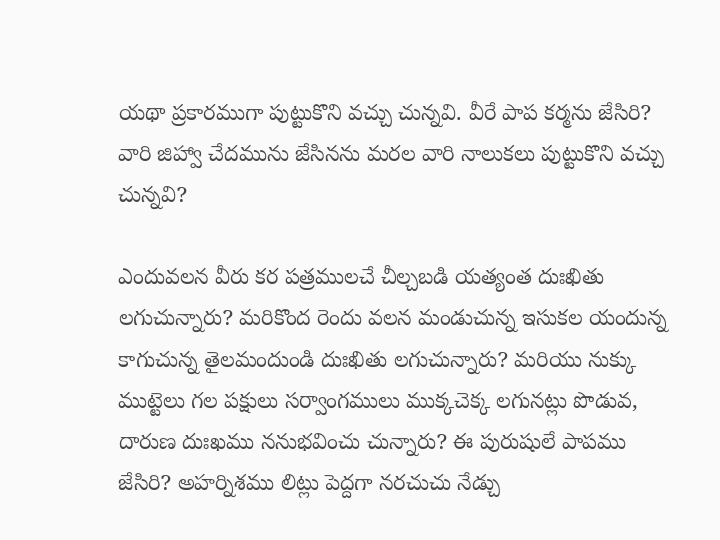యథా ప్రకారముగా పుట్టుకొని వచ్చు చున్నవి. వీరే పాప కర్మను జేసిరి? వారి జిహ్వా చేదమును జేసినను మరల వారి నాలుకలు పుట్టుకొని వచ్చు చున్నవి?

ఎందువలన వీరు కర పత్రములచే చీల్చబడి యత్యంత దుఃఖితు లగుచున్నారు? మరికొంద రెందు వలన మండుచున్న ఇసుకల యందున్న కాగుచున్న తైలమందుండి దుఃఖితు లగుచున్నారు? మరియు నుక్కు ముట్టెలు గల పక్షులు సర్వాంగములు ముక్కచెక్క లగునట్లు పొడువ, దారుణ దుఃఖము ననుభవించు చున్నారు? ఈ పురుషులే పాపము జేసిరి? అహర్నిశము లిట్లు పెద్దగా నరచుచు నేడ్చు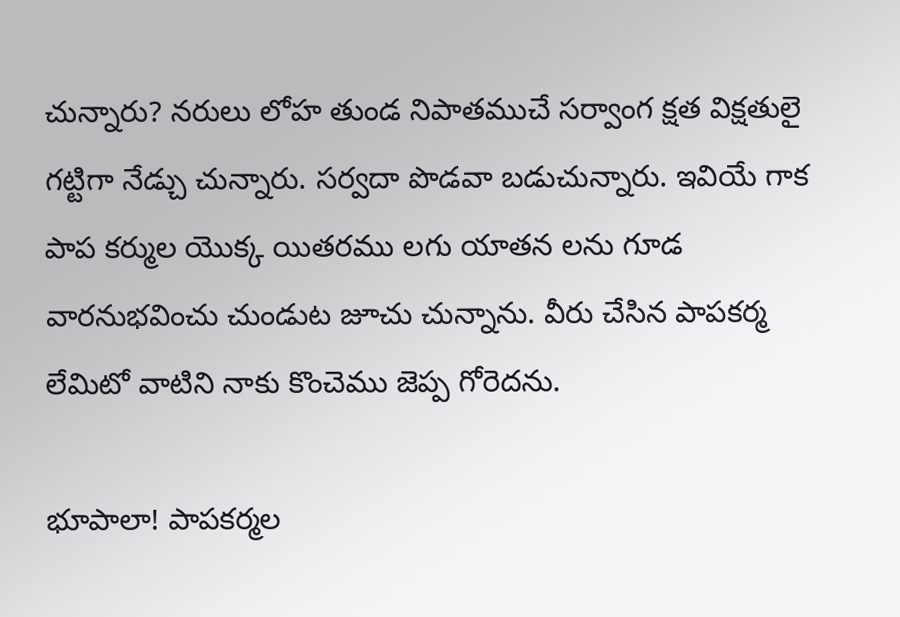చున్నారు? నరులు లోహ తుండ నిపాతముచే సర్వాంగ క్షత విక్షతులై గట్టిగా నేడ్చు చున్నారు. సర్వదా పొడవా బడుచున్నారు. ఇవియే గాక పాప కర్ముల యొక్క యితరము లగు యాతన లను గూడ వారనుభవించు చుండుట జూచు చున్నాను. వీరు చేసిన పాపకర్మ లేమిటో వాటిని నాకు కొంచెము జెప్ప గోరెదను.

భూపాలా! పాపకర్మల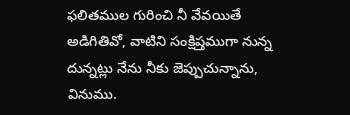ఫలితముల గురించి నీ వేవయితే అడిగితివో, వాటిని సంక్షిప్తముగా నున్న దున్నట్లు నేను నీకు జెప్పుచున్నాను, వినుము.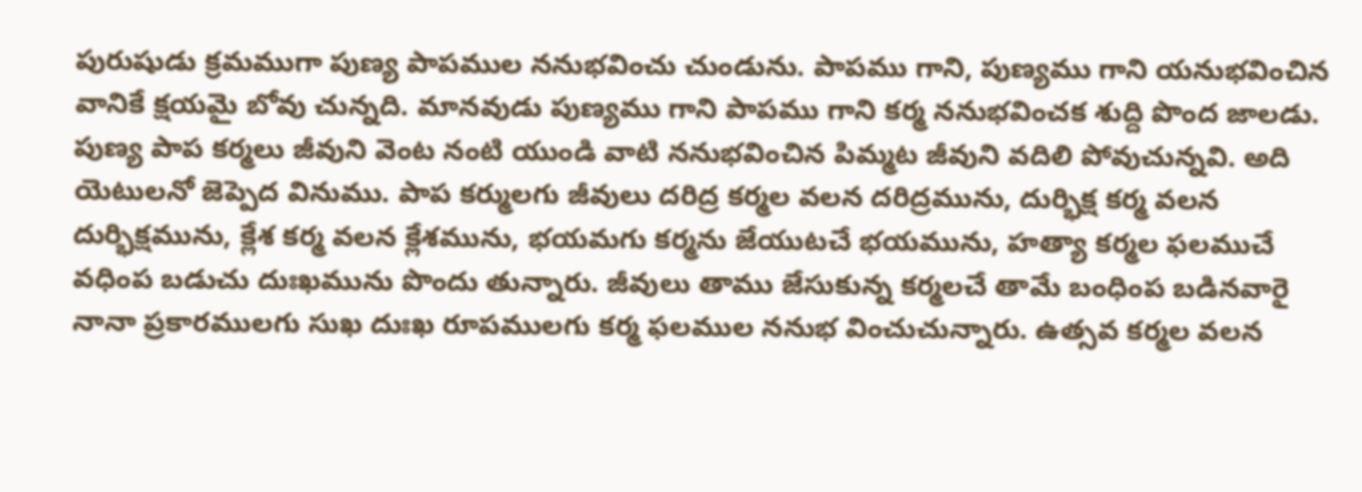పురుషుడు క్రమముగా పుణ్య పాపముల ననుభవించు చుండును. పాపము గాని, పుణ్యము గాని యనుభవించిన వానికే క్షయమై బోవు చున్నది. మానవుడు పుణ్యము గాని పాపము గాని కర్మ ననుభవించక శుద్ది పొంద జాలడు. పుణ్య పాప కర్మలు జీవుని వెంట నంటి యుండి వాటి ననుభవించిన పిమ్మట జీవుని వదిలి పోవుచున్నవి. అది యెటులనో జెప్పెద వినుము. పాప కర్ములగు జీవులు దరిద్ర కర్మల వలన దరిద్రమును, దుర్భిక్ష కర్మ వలన దుర్భిక్షమును, క్లేశ కర్మ వలన క్లేశమును, భయమగు కర్మను జేయుటచే భయమును, హత్యా కర్మల ఫలముచే వధింప బడుచు దుఃఖమును పొందు తున్నారు. జీవులు తాము జేసుకున్న కర్మలచే తామే బంధింప బడినవారై నానా ప్రకారములగు సుఖ దుఃఖ రూపములగు కర్మ ఫలముల ననుభ వించుచున్నారు. ఉత్సవ కర్మల వలన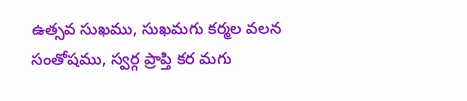ఉత్సవ సుఖము, సుఖమగు కర్మల వలన సంతోషము, స్వర్గ ప్రాప్తి కర మగు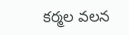కర్మల వలన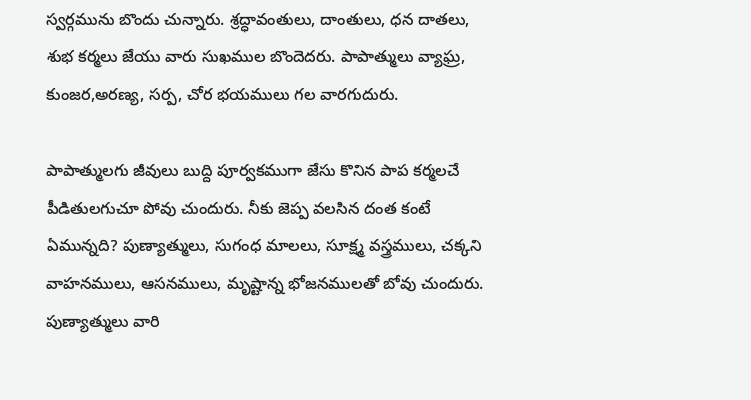స్వర్గమును బొందు చున్నారు. శ్రద్ధావంతులు, దాంతులు, ధన దాతలు, శుభ కర్మలు జేయు వారు సుఖముల బొందెదరు. పాపాత్ములు వ్యాఘ్ర, కుంజర,అరణ్య, సర్ప, చోర భయములు గల వారగుదురు.

పాపాత్ములగు జీవులు బుద్ది పూర్వకముగా జేసు కొనిన పాప కర్మలచే పీడితులగుచూ పోవు చుందురు. నీకు జెప్ప వలసిన దంత కంటే ఏమున్నది? పుణ్యాత్ములు, సుగంధ మాలలు, సూక్ష్మ వస్త్రములు, చక్కని వాహనములు, ఆసనములు, మృష్టాన్న భోజనములతో బోవు చుందురు. పుణ్యాత్ములు వారి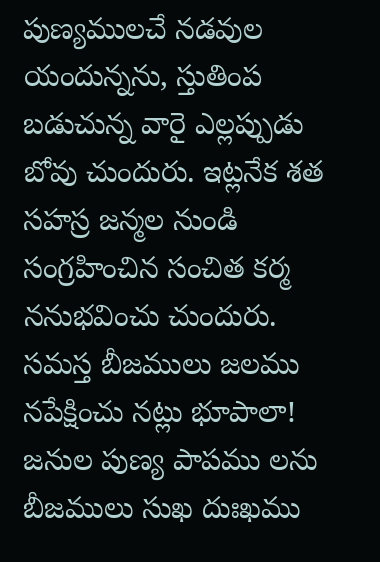పుణ్యములచే నడవుల యందున్నను, స్తుతింప బడుచున్న వారై ఎల్లప్పుడు బోవు చుందురు. ఇట్లనేక శత సహస్ర జన్మల నుండి సంగ్రహించిన సంచిత కర్మ ననుభవించు చుందురు. సమస్త బీజములు జలము నపేక్షించు నట్లు భూపాలా! జనుల పుణ్య పాపము లను బీజములు సుఖ దుఃఖము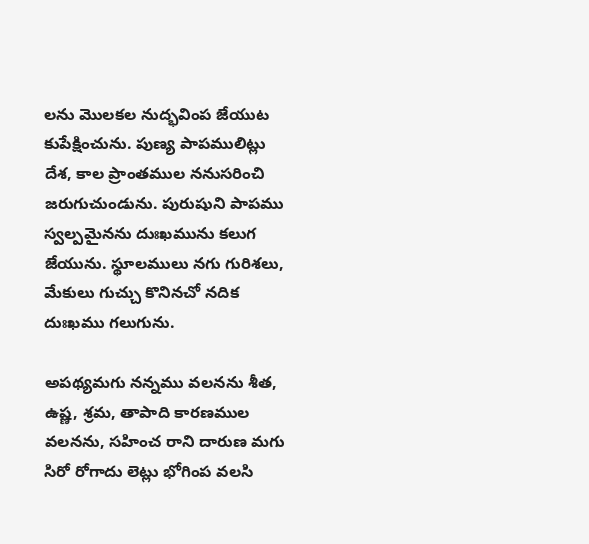లను మొలకల నుద్భవింప జేయుట కుపేక్షించును. పుణ్య పాపములిట్లు దేశ, కాల ప్రాంతముల ననుసరించి జరుగుచుండును. పురుషుని పాపము స్వల్పమైనను దుఃఖమును కలుగ జేయును. స్థూలములు నగు గురిశలు, మేకులు గుచ్చు కొనినచో నదిక దుఃఖము గలుగును.

అపథ్యమగు నన్నము వలనను శీత, ఉష్ణ, శ్రమ, తాపాది కారణముల వలనను, సహించ రాని దారుణ మగు సిరో రోగాదు లెట్లు భోగింప వలసి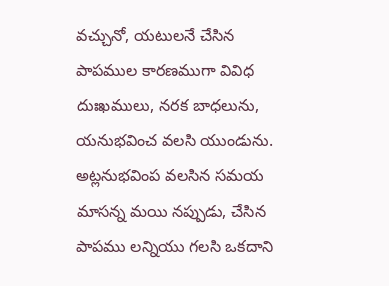వచ్చునో, యటులనే చేసిన పాపముల కారణముగా వివిధ దుఃఖములు, నరక బాధలును, యనుభవించ వలసి యుండును. అట్లనుభవింప వలసిన సమయ మాసన్న మయి నప్పుడు, చేసిన పాపము లన్నియు గలసి ఒకదాని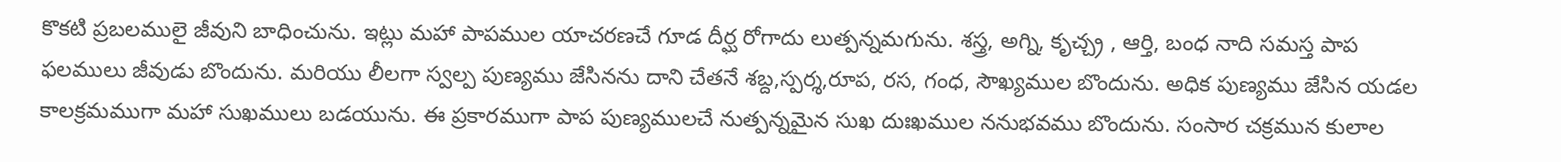కొకటి ప్రబలములై జీవుని బాధించును. ఇట్లు మహా పాపముల యాచరణచే గూడ దీర్ఘ రోగాదు లుత్పన్నమగును. శస్త్ర, అగ్ని, కృచ్చ్ర , ఆర్తి, బంధ నాది సమస్త పాప ఫలములు జీవుడు బొందును. మరియు లీలగా స్వల్ప పుణ్యము జేసినను దాని చేతనే శబ్ద,స్పర్శ,రూప, రస, గంధ, సౌఖ్యముల బొందును. అధిక పుణ్యము జేసిన యడల కాలక్రమముగా మహా సుఖములు బడయును. ఈ ప్రకారముగా పాప పుణ్యములచే నుత్పన్నమైన సుఖ దుఃఖముల ననుభవము బొందును. సంసార చక్రమున కులాల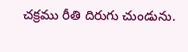చక్రము రీతి దిరుగు చుండును.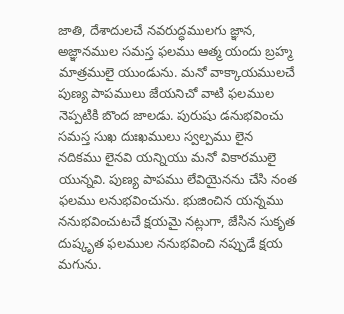జాతి, దేశాదులచే నవరుద్ధములగు జ్ఞాన, అజ్ఞానముల సమస్త ఫలము ఆత్మ యందు బ్రహ్మ మాత్రములై యుండును. మనో వాక్కాయములచే పుణ్య పాపములు జేయనిచో వాటి ఫలముల నెప్పటికి బొంద జాలడు. పురుషు డనుభవించు సమస్త సుఖ దుఃఖములు స్వల్పము లైన నదికము లైనవి యన్నియు మనో వికారములై యున్నవి. పుణ్య పాపము లేవియైనను చేసి నంత ఫలము లనుభవించును. భుజించిన యన్నము ననుభవించుటచే క్షయమై నట్లుగా, జేసిన సుకృత దుష్కృత ఫలముల ననుభవించి నప్పుడే క్షయ మగును.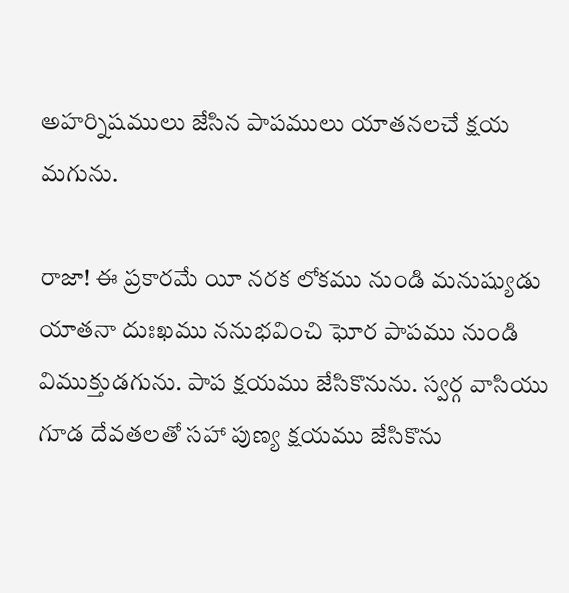అహర్నిషములు జేసిన పాపములు యాతనలచే క్షయ మగును.

రాజా! ఈ ప్రకారమే యీ నరక లోకము నుండి మనుష్యుడు యాతనా దుఃఖము ననుభవించి ఘోర పాపము నుండి విముక్తుడగును. పాప క్షయము జేసికొనును. స్వర్గ వాసియు గూడ దేవతలతో సహా పుణ్య క్షయము జేసికొను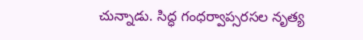చున్నాడు. సిద్ధ గంధర్వాప్సరసల నృత్య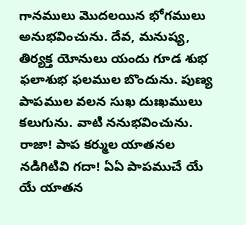గానములు మొదలయిన భోగములు అనుభవించును. దేవ, మనుష్య, తిర్యక్త యోనులు యందు గూడ శుభ ఫలాశుభ ఫలముల బొందును. పుణ్య పాపముల వలన సుఖ దుఃఖములు కలుగును. వాటి ననుభవించును. రాజా! పాప కర్ముల యాతనల నడిగిటివి గదా! ఏఏ పాపముచే యే యే యాతన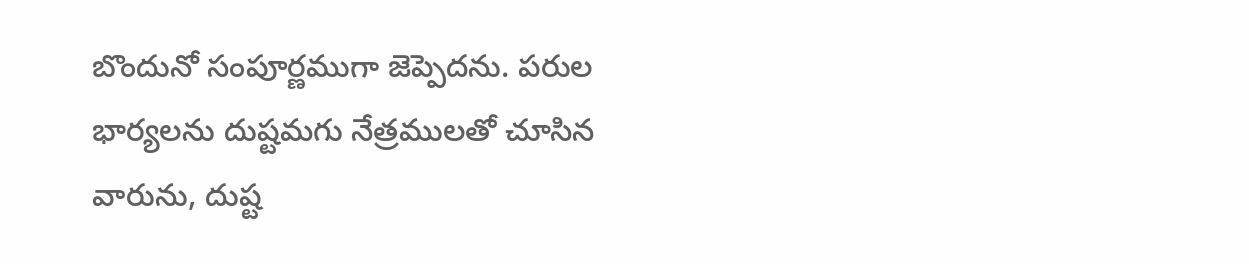బొందునో సంపూర్ణముగా జెప్పెదను. పరుల భార్యలను దుష్టమగు నేత్రములతో చూసిన వారును, దుష్ట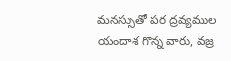మనస్సుతో పర ద్రవ్యముల యందాశ గొన్న వారు, వజ్ర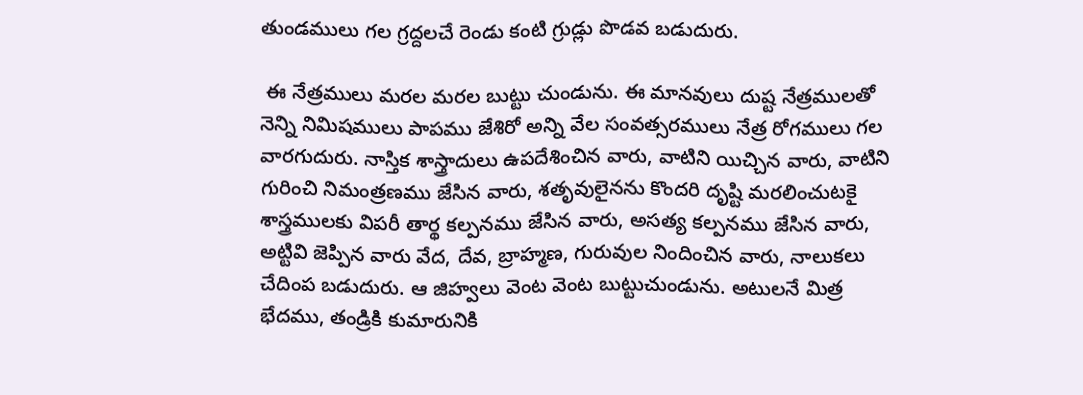తుండములు గల గ్రద్దలచే రెండు కంటి గ్రుడ్లు పొడవ బడుదురు.

 ఈ నేత్రములు మరల మరల బుట్టు చుండును. ఈ మానవులు దుష్ట నేత్రములతో నెన్ని నిమిషములు పాపము జేశిరో అన్ని వేల సంవత్సరములు నేత్ర రోగములు గల వారగుదురు. నాస్తిక శాస్త్రాదులు ఉపదేశించిన వారు, వాటిని యిచ్చిన వారు, వాటిని గురించి నిమంత్రణము జేసిన వారు, శతృవులైనను కొందరి దృష్టి మరలించుటకై శాస్త్రములకు విపరీ తార్థ కల్పనము జేసిన వారు, అసత్య కల్పనము జేసిన వారు, అట్టివి జెప్పిన వారు వేద, దేవ, బ్రాహ్మణ, గురువుల నిందించిన వారు, నాలుకలు చేదింప బడుదురు. ఆ జిహ్వలు వెంట వెంట బుట్టుచుండును. అటులనే మిత్ర భేదము, తండ్రికి కుమారునికి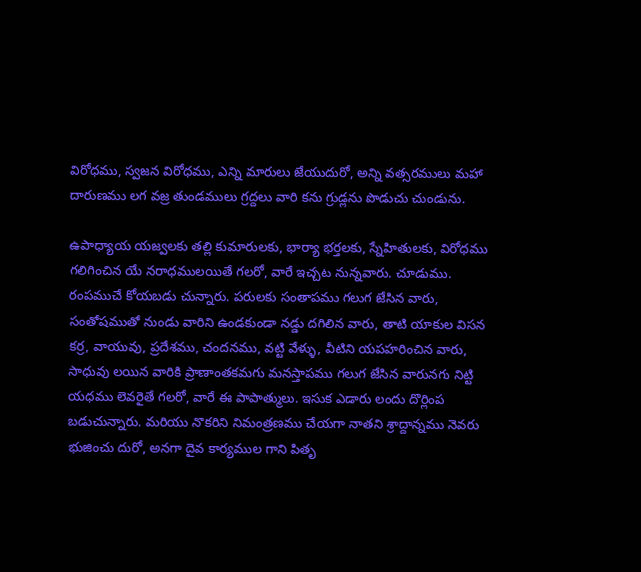విరోధము, స్వజన విరోధము, ఎన్ని మారులు జేయుదురో, అన్ని వత్సరములు మహా దారుణము లగ వజ్ర తుండములు గ్రద్దలు వారి కను గ్రుడ్లను పొడుచు చుండును.

ఉపాధ్యాయ యజ్వలకు తల్లి కుమారులకు, భార్యా భర్తలకు, స్నేహితులకు, విరోధము గలిగించిన యే నరాధములయితే గలరో, వారే ఇచ్చట నున్నవారు. చూడుము. రంపముచే కోయబడు చున్నారు. పరులకు సంతాపము గలుగ జేసిన వారు, సంతోషముతో నుండు వారిని ఉండకుండా నడ్డు దగిలిన వారు, తాటి యాకుల విసన కర్ర, వాయువు, ప్రదేశము, చందనము, వట్టి వేళ్ళు, వీటిని యపహరించిన వారు, సాధువు లయిన వారికి ప్రాణాంతకమగు మనస్తాపము గలుగ జేసిన వారునగు నిట్టి యధము లెవరైతే గలరో, వారే ఈ పాపాత్ములు. ఇసుక ఎడారు లందు దొర్లింప బడుచున్నారు. మరియు నొకరిని నిమంత్రణము చేయగా నాతని శ్రాద్దాన్నము నెవరు భుజించు దురో, అనగా దైవ కార్యముల గాని పితృ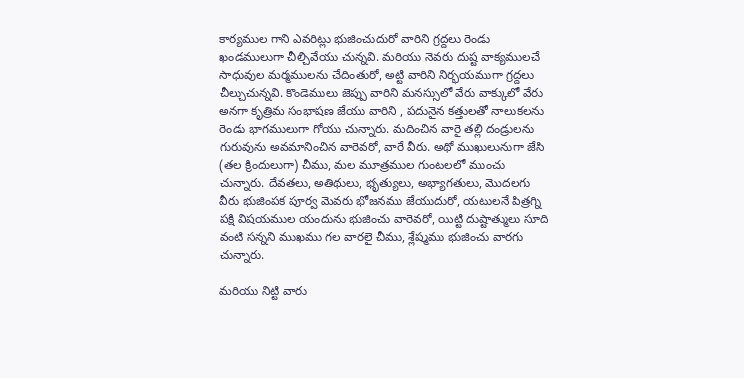కార్యముల గాని ఎవరిట్లు భుజించుదురో వారిని గ్రద్దలు రెండు ఖండములుగా చీల్చివేయు చున్నవి. మరియు నెవరు దుష్ట వాక్యములచే సాధువుల మర్మములను చేదింతురో, అట్టి వారిని నిర్భయముగా గ్రద్దలు చీల్చుచున్నవి. కొండెములు జెప్పు వారిని మనస్సులో వేరు వాక్కులో వేరు అనగా కృత్రిమ సంభాషణ జేయు వారిని , పదునైన కత్తులతో నాలుకలను రెండు భాగములుగా గోయు చున్నారు. మదించిన వారై తల్లి దండ్రులను గురువును అవమానించిన వారెవరో, వారే వీరు. అథో ముఖులునుగా జేసి (తల క్రిందులుగా) చీము, మల మూత్రముల గుంటలలో ముంచు చున్నారు. దేవతలు, అతిథులు, భృత్యులు, అభ్యాగతులు, మొదలగు వీరు భుజింపక పూర్వ మెవరు భోజనము జేయుదురో, యటులనే పిత్రగ్ని పక్షి విషయముల యందును భుజించు వారెవరో, యిట్టి దుష్టాత్ములు సూది వంటి సన్నని ముఖము గల వారలై చీము, శ్లేష్మము భుజించు వారగు చున్నారు.

మరియు నిట్టి వారు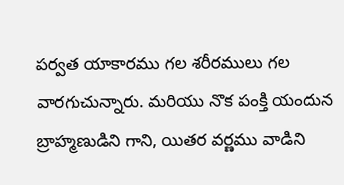పర్వత యాకారము గల శరీరములు గల వారగుచున్నారు. మరియు నొక పంక్తి యందున బ్రాహ్మణుడిని గాని, యితర వర్ణము వాడిని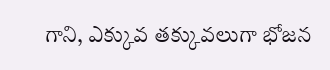గాని, ఎక్కువ తక్కువలుగా భోజన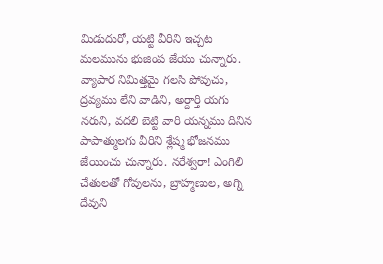మిడుదురో, యట్టి వీరిని ఇచ్చట మలమును భుజింప జేయు చున్నారు. వ్యాపార నిమిత్తమై గలసి పోవుచు, ద్రవ్యము లేని వాడిని, అర్దార్తి యగు నరుని, వదలి బెట్టి వారి యన్నము దినిన పాపాత్ములగు వీరిని శ్లేష్మ భోజనము జేయించు చున్నారు. నరేశ్వరా! ఎంగిలి చేతులతో గోవులను, బ్రాహ్మణుల, అగ్ని దేవుని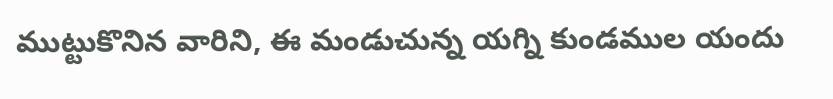ముట్టుకొనిన వారిని, ఈ మండుచున్న యగ్ని కుండముల యందు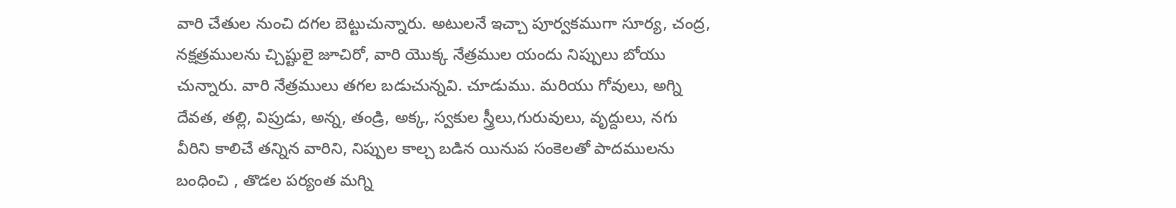వారి చేతుల నుంచి దగల బెట్టుచున్నారు. అటులనే ఇచ్చా పూర్వకముగా సూర్య, చంద్ర, నక్షత్రములను చ్చిష్టులై జూచిరో, వారి యొక్క నేత్రముల యందు నిప్పులు బోయు చున్నారు. వారి నేత్రములు తగల బడుచున్నవి. చూడుము. మరియు గోవులు, అగ్ని దేవత, తల్లి, విప్రుడు, అన్న, తండ్రి, అక్క, స్వకుల స్త్రీలు,గురువులు, వృద్దులు, నగు వీరిని కాలిచే తన్నిన వారిని, నిప్పుల కాల్చ బడిన యినుప సంకెలతో పాదములను బంధించి , తొడల పర్యంత మగ్ని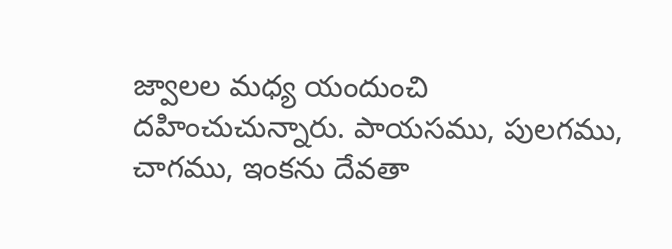జ్వాలల మధ్య యందుంచి దహించుచున్నారు. పాయసము, పులగము, చాగము, ఇంకను దేవతా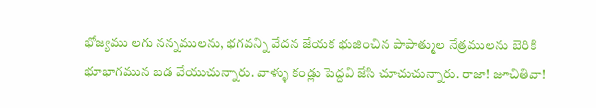భోజ్యము లగు నన్నములను, భగవన్ని వేదన జేయక భుజించిన పాపాత్ముల నేత్రములను బెరికి భూభాగమున బడ వేయుచున్నారు. వాళ్ళు కండ్లు పెద్దవి జేసి చూచుచున్నారు. రాజా! జూచితివా!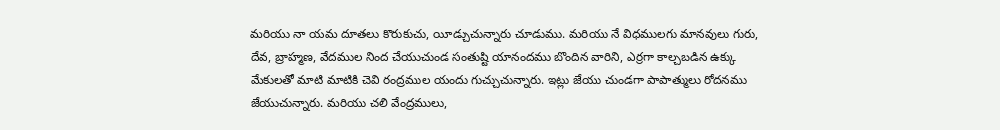మరియు నా యమ దూతలు కొరుకుచు, యీడ్చుచున్నారు చూడుము. మరియు నే విధములగు మానవులు గురు, దేవ, బ్రాహ్మణ, వేదముల నింద చేయుచుండ సంతుష్టి యానందము బొందిన వారిని, ఎర్రగా కాల్చబడిన ఉక్కు మేకులతో మాటి మాటికి చెవి రంద్రముల యందు గుచ్చుచున్నారు. ఇట్లు జేయు చుండగా పాపాత్ములు రోదనము జేయుచున్నారు. మరియు చలి వేంద్రములు,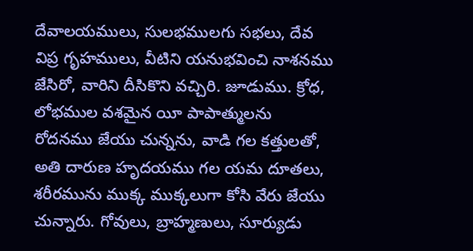దేవాలయములు, సులభములగు సభలు, దేవ విప్ర గృహములు, వీటిని యనుభవించి నాశనము జేసిరో, వారిని దీసికొని వచ్చిరి. జూడుము. క్రోధ, లోభముల వశమైన యీ పాపాత్ములను రోదనము జేయు చున్నను, వాడి గల కత్తులతో, అతి దారుణ హృదయము గల యమ దూతలు, శరీరమును ముక్క ముక్కలుగా కోసి వేరు జేయు చున్నారు. గోవులు, బ్రాహ్మణులు, సూర్యుడు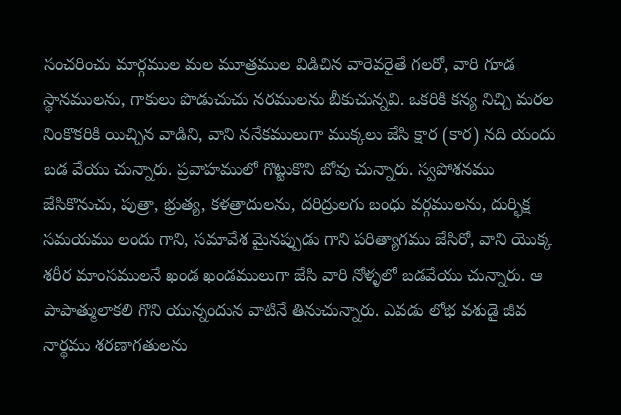సంచరించు మార్గముల మల మూత్రముల విడిచిన వారెవరైతే గలరో, వారి గూడ స్థానములను, గాకులు పొడుచుచు నరములను బీకుచున్నవి. ఒకరికి కన్య నిచ్చి మరల నింకొకరికి యిచ్చిన వాడిని, వాని ననేకములుగా ముక్కలు జేసి క్షార (కార) నది యందు బడ వేయు చున్నారు. ప్రవాహములో గొట్టుకొని బోవు చున్నారు. స్వపోశనము జేసికొనుచు, పుత్రా, భ్రుత్య, కళత్రాదులను, దరిద్రులగు బంధు వర్గములను, దుర్భిక్ష సమయము లందు గాని, సమావేశ మైనప్పుడు గాని పరిత్యాగము జేసిరో, వాని యొక్క శరీర మాంసములనే ఖండ ఖండములుగా జేసి వారి నోళ్ళలో బడవేయు చున్నారు. ఆ పాపాత్ములాకలి గొని యున్నందున వాటినే తినుచున్నారు. ఎవడు లోభ వశుడై జీవ నార్థము శరణాగతులను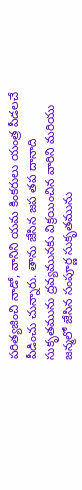పరిత్యజించి నాడో, వానిని యమ కింకరులు యంత్ర పీడలచే పీడించు చున్నారు. తాను జేసిన జప తప దానాది సుకృతమును ద్రవ్యమునకు విక్రయించిన వారిని మరియు జన్మలో జేసిన సంపూర్ణ సుకృతమును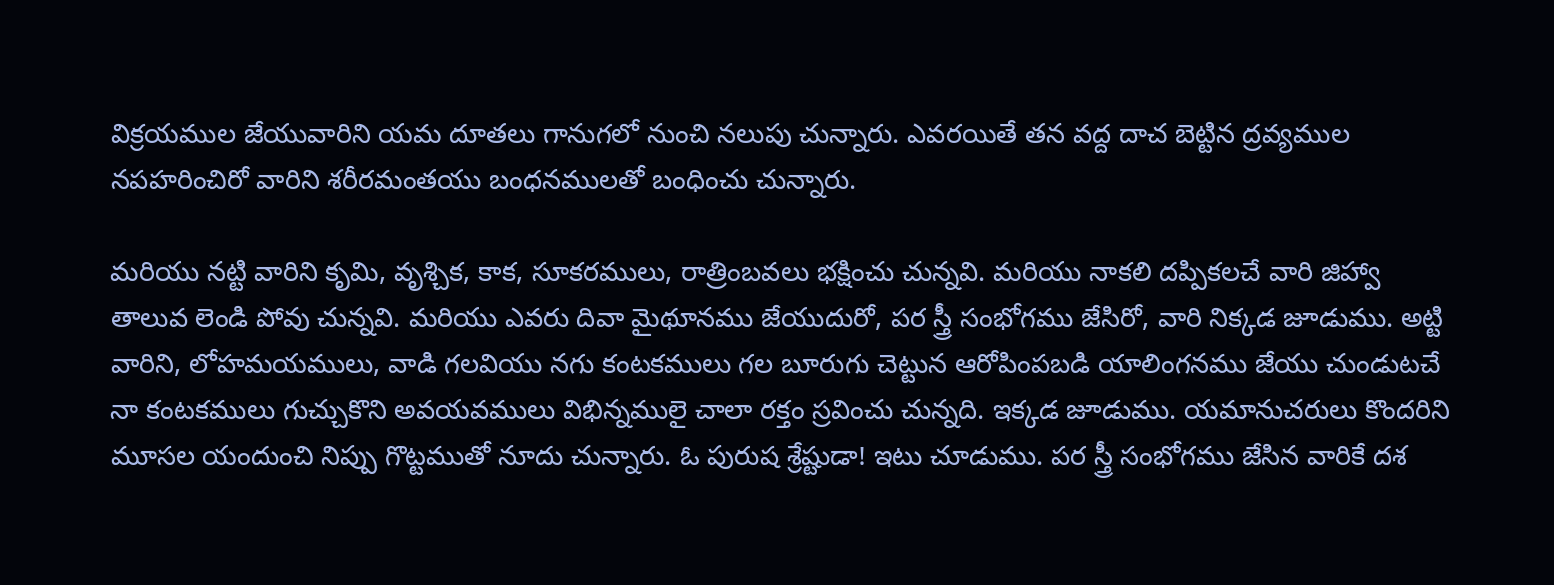విక్రయముల జేయువారిని యమ దూతలు గానుగలో నుంచి నలుపు చున్నారు. ఎవరయితే తన వద్ద దాచ బెట్టిన ద్రవ్యముల నపహరించిరో వారిని శరీరమంతయు బంధనములతో బంధించు చున్నారు.

మరియు నట్టి వారిని కృమి, వృశ్చిక, కాక, సూకరములు, రాత్రింబవలు భక్షించు చున్నవి. మరియు నాకలి దప్పికలచే వారి జిహ్వా తాలువ లెండి పోవు చున్నవి. మరియు ఎవరు దివా మైథూనము జేయుదురో, పర స్త్రీ సంభోగము జేసిరో, వారి నిక్కడ జూడుము. అట్టి వారిని, లోహమయములు, వాడి గలవియు నగు కంటకములు గల బూరుగు చెట్టున ఆరోపింపబడి యాలింగనము జేయు చుండుటచే నా కంటకములు గుచ్చుకొని అవయవములు విభిన్నములై చాలా రక్తం స్రవించు చున్నది. ఇక్కడ జూడుము. యమానుచరులు కొందరిని మూసల యందుంచి నిప్పు గొట్టముతో నూదు చున్నారు. ఓ పురుష శ్రేష్టుడా! ఇటు చూడుము. పర స్త్రీ సంభోగము జేసిన వారికే దశ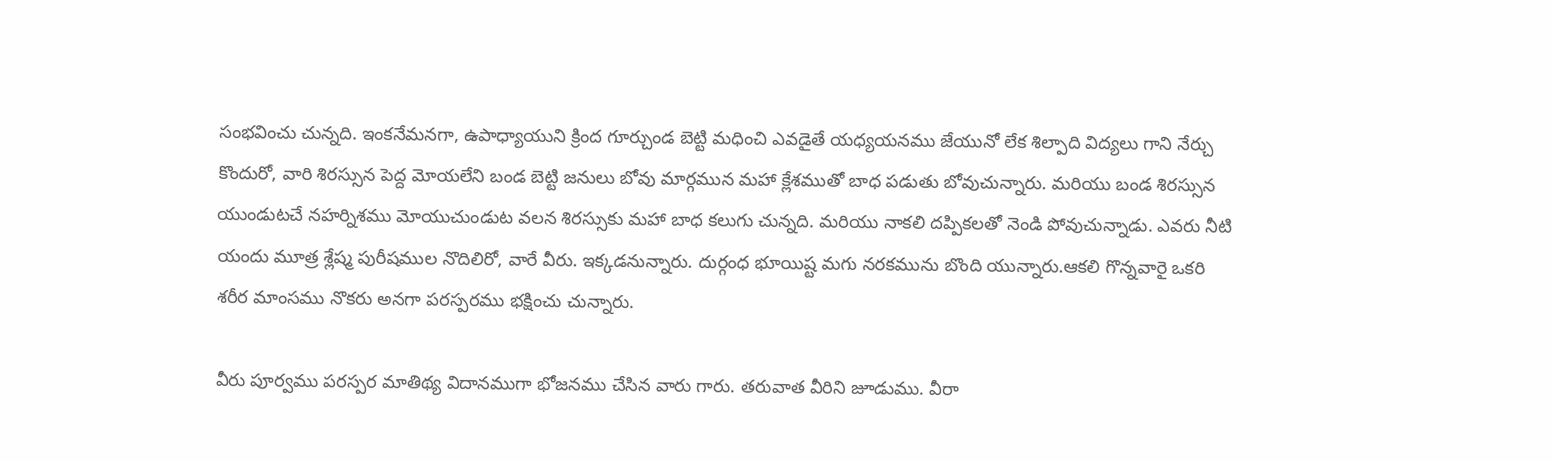సంభవించు చున్నది. ఇంకనేమనగా, ఉపాధ్యాయుని క్రింద గూర్చుండ బెట్టి మధించి ఎవడైతే యధ్యయనము జేయునో లేక శిల్పాది విద్యలు గాని నేర్చు కొందురో, వారి శిరస్సున పెద్ద మోయలేని బండ బెట్టి జనులు బోవు మార్గమున మహా క్లేశముతో బాధ పడుతు బోవుచున్నారు. మరియు బండ శిరస్సున యుండుటచే నహర్నిశము మోయుచుండుట వలన శిరస్సుకు మహా బాధ కలుగు చున్నది. మరియు నాకలి దప్పికలతో నెండి పోవుచున్నాడు. ఎవరు నీటి యందు మూత్ర శ్లేష్మ పురీషముల నొదిలిరో, వారే వీరు. ఇక్కడనున్నారు. దుర్గంధ భూయిష్ట మగు నరకమును బొంది యున్నారు.ఆకలి గొన్నవారై ఒకరి శరీర మాంసము నొకరు అనగా పరస్పరము భక్షించు చున్నారు.

వీరు పూర్వము పరస్పర మాతిథ్య విదానముగా భోజనము చేసిన వారు గారు. తరువాత వీరిని జూడుము. వీరా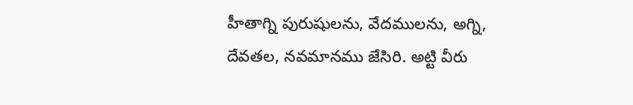హీతాగ్ని పురుషులను, వేదములను, అగ్ని, దేవతల, నవమానము జేసిరి. అట్టి వీరు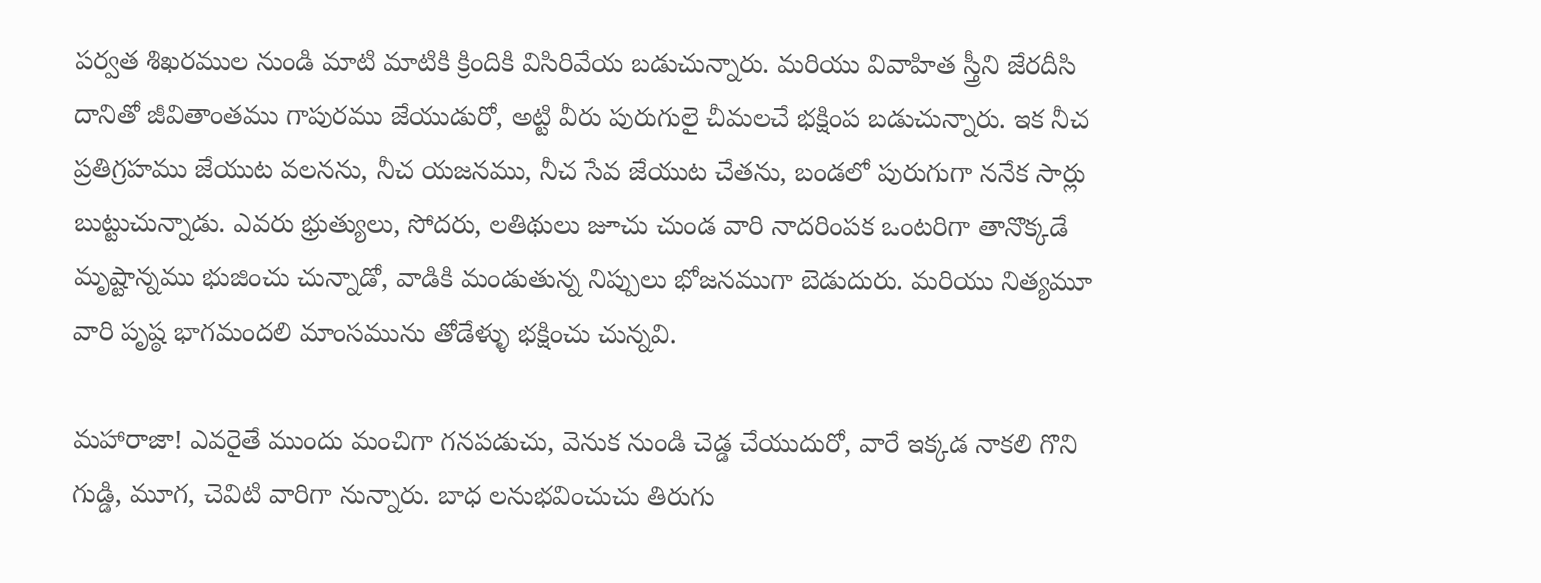పర్వత శిఖరముల నుండి మాటి మాటికి క్రిందికి విసిరివేయ బడుచున్నారు. మరియు వివాహిత స్త్రీని జేరదీసి దానితో జీవితాంతము గాపురము జేయుడురో, అట్టి వీరు పురుగులై చీమలచే భక్షింప బడుచున్నారు. ఇక నీచ ప్రతిగ్రహము జేయుట వలనను, నీచ యజనము, నీచ సేవ జేయుట చేతను, బండలో పురుగుగా ననేక సార్లు బుట్టుచున్నాడు. ఎవరు భ్రుత్యులు, సోదరు, లతిథులు జూచు చుండ వారి నాదరింపక ఒంటరిగా తానొక్కడే మృష్టాన్నము భుజించు చున్నాడో, వాడికి మండుతున్న నిప్పులు భోజనముగా బెడుదురు. మరియు నిత్యమూ వారి పృష్ఠ భాగమందలి మాంసమును తోడేళ్ళు భక్షించు చున్నవి.

మహారాజా! ఎవరైతే ముందు మంచిగా గనపడుచు, వెనుక నుండి చెడ్డ చేయుదురో, వారే ఇక్కడ నాకలి గొని గుడ్డి, మూగ, చెవిటి వారిగా నున్నారు. బాధ లనుభవించుచు తిరుగు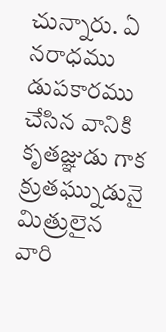చున్నారు. ఏ నరాధము డుపకారము చేసిన వానికి కృతజ్ఞుడు గాక క్రుతఘ్నుడునై మిత్రులైన వారి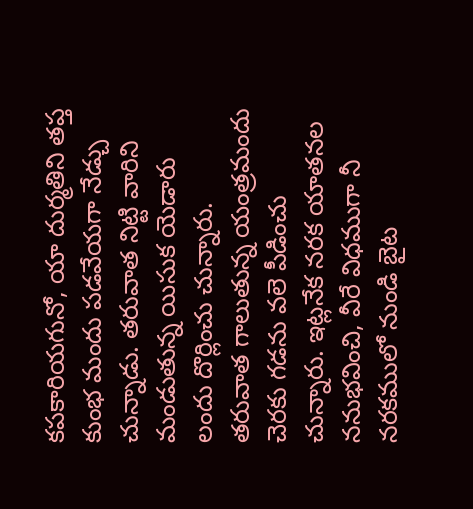కపకారియగునో, యా దుర్మతిని తప్త కుంభ మందు పడవేయగా నేడ్చు చున్నాడు. తరువాత నిట్టి వారిని మండుతున్న యిసుక యెడారు లందు దొర్లించు చున్నారు. తరువాత గాలుతున్న యంత్రమందు చెరకు గడను వలె పీడించు చున్నారు. ఇట్లనేక నరక యాతనల ననుభవించి, వీరే విధముగా నీ నరకములో నుండి బైట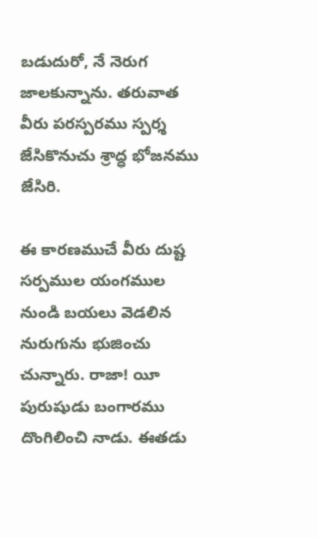బడుదురో, నే నెరుగ జాలకున్నాను. తరువాత వీరు పరస్పరము స్పర్శ జేసికొనుచు శ్రాద్ధ భోజనము జేసిరి.

ఈ కారణముచే వీరు దుష్ట సర్పముల యంగముల నుండి బయలు వెడలిన నురుగును భుజించు చున్నారు. రాజా! యీ పురుషుడు బంగారము దొంగిలించి నాడు. ఈతడు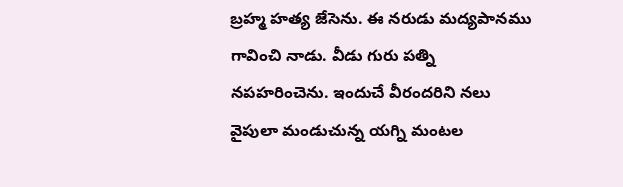బ్రహ్మ హత్య జేసెను. ఈ నరుడు మద్యపానము గావించి నాడు. వీడు గురు పత్ని నపహరించెను. ఇందుచే వీరందరిని నలు వైపులా మండుచున్న యగ్ని మంటల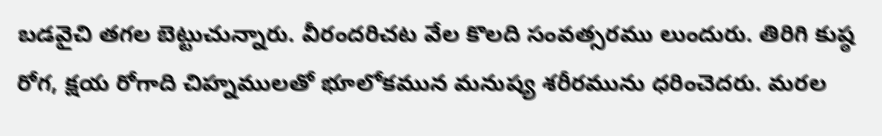బడవైచి తగల బెట్టుచున్నారు. వీరందరిచట వేల కొలది సంవత్సరము లుందురు. తిరిగి కుష్ఠ రోగ, క్షయ రోగాది చిహ్నములతో భూలోకమున మనుష్య శరీరమును ధరించెదరు. మరల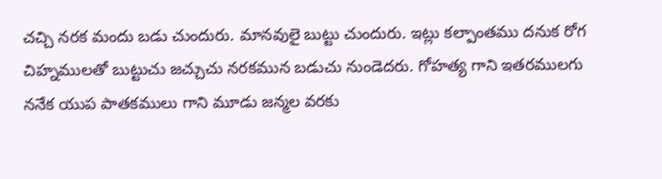చచ్చి నరక మందు బడు చుందురు. మానవులై బుట్టు చుందురు. ఇట్లు కల్పాంతము దనుక రోగ చిహ్నములతో బుట్టుచు జచ్చుచు నరకమున బడుచు నుండెదరు. గోహత్య గాని ఇతరములగు ననేక యుప పాతకములు గాని మూడు జన్మల వరకు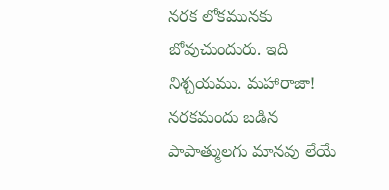నరక లోకమునకు బోవుచుందురు. ఇది నిశ్చయము. మహారాజా! నరకమందు బడిన పాపాత్ములగు మానవు లేయే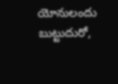యోనులందు బుట్టుదురో,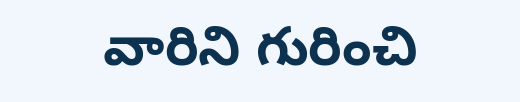వారిని గురించి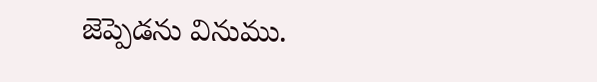జెప్పెడను వినుము.